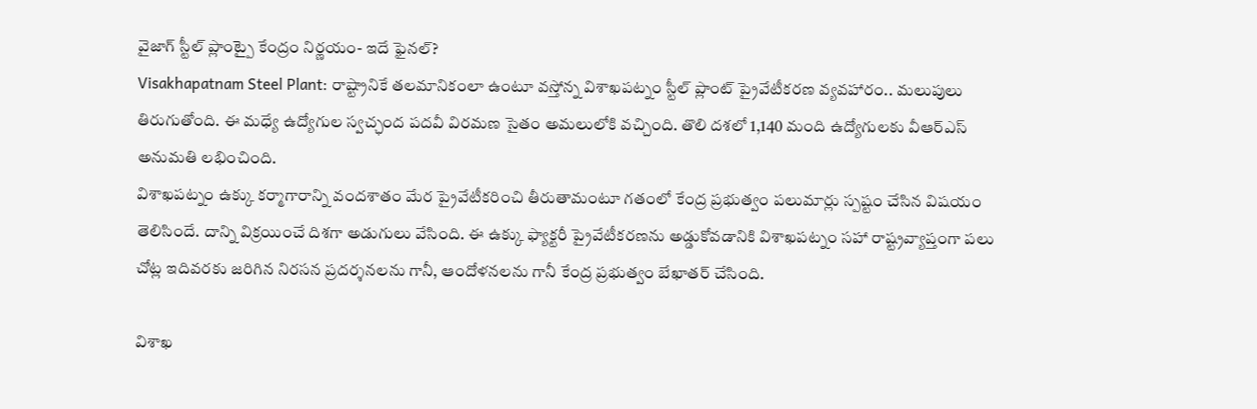వైజాగ్ స్టీల్ ప్లాంట్పై కేంద్రం నిర్ణయం- ఇదే ఫైనల్?
Visakhapatnam Steel Plant: రాష్ట్రానికే తలమానికంలా ఉంటూ వస్తోన్న విశాఖపట్నం స్టీల్ ప్లాంట్ ప్రైవేటీకరణ వ్యవహారం.. మలుపులు తిరుగుతోంది. ఈ మధ్యే ఉద్యోగుల స్వచ్ఛంద పదవీ విరమణ సైతం అమలులోకి వచ్చింది. తొలి దశలో 1,140 మంది ఉద్యోగులకు వీఆర్ఎస్ అనుమతి లభించింది.
విశాఖపట్నం ఉక్కు కర్మాగారాన్ని వందశాతం మేర ప్రైవేటీకరించి తీరుతామంటూ గతంలో కేంద్ర ప్రభుత్వం పలుమార్లు స్పష్టం చేసిన విషయం తెలిసిందే. దాన్ని విక్రయించే దిశగా అడుగులు వేసింది. ఈ ఉక్కు ఫ్యాక్టరీ ప్రైవేటీకరణను అడ్డుకోవడానికి విశాఖపట్నం సహా రాష్ట్రవ్యాప్తంగా పలు చోట్ల ఇదివరకు జరిగిన నిరసన ప్రదర్శనలను గానీ, ఆందోళనలను గానీ కేంద్ర ప్రభుత్వం బేఖాతర్ చేసింది.

విశాఖ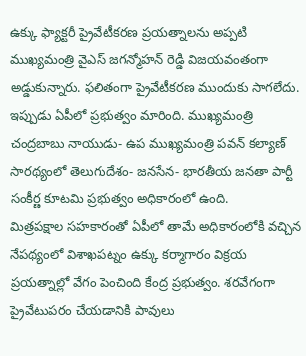ఉక్కు ఫ్యాక్టరీ ప్రైవేటీకరణ ప్రయత్నాలను అప్పటి ముఖ్యమంత్రి వైఎస్ జగన్మోహన్ రెడ్డి విజయవంతంగా అడ్డుకున్నారు. ఫలితంగా ప్రైవేటీకరణ ముందుకు సాగలేదు. ఇప్పుడు ఏపీలో ప్రభుత్వం మారింది. ముఖ్యమంత్రి చంద్రబాబు నాయుడు- ఉప ముఖ్యమంత్రి పవన్ కల్యాణ్ సారథ్యంలో తెలుగుదేశం- జనసేన- భారతీయ జనతా పార్టీ సంకీర్ణ కూటమి ప్రభుత్వం అధికారంలో ఉంది.
మిత్రపక్షాల సహకారంతో ఏపీలో తామే అధికారంలోకి వచ్చిన నేపథ్యంలో విశాఖపట్నం ఉక్కు కర్మాగారం విక్రయ ప్రయత్నాల్లో వేగం పెంచింది కేంద్ర ప్రభుత్వం. శరవేగంగా ప్రైవేటుపరం చేయడానికి పావులు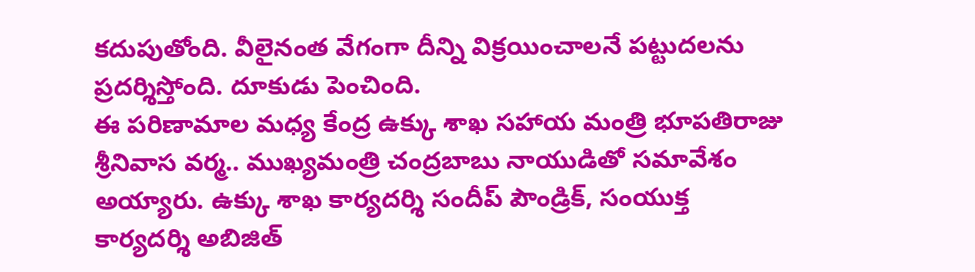కదుపుతోంది. వీలైనంత వేగంగా దీన్ని విక్రయించాలనే పట్టుదలను ప్రదర్శిస్తోంది. దూకుడు పెంచింది.
ఈ పరిణామాల మధ్య కేంద్ర ఉక్కు శాఖ సహాయ మంత్రి భూపతిరాజు శ్రీనివాస వర్మ.. ముఖ్యమంత్రి చంద్రబాబు నాయుడితో సమావేశం అయ్యారు. ఉక్కు శాఖ కార్యదర్శి సందీప్ పౌండ్రిక్, సంయుక్త కార్యదర్శి అబిజిత్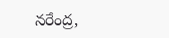నరేంద్ర,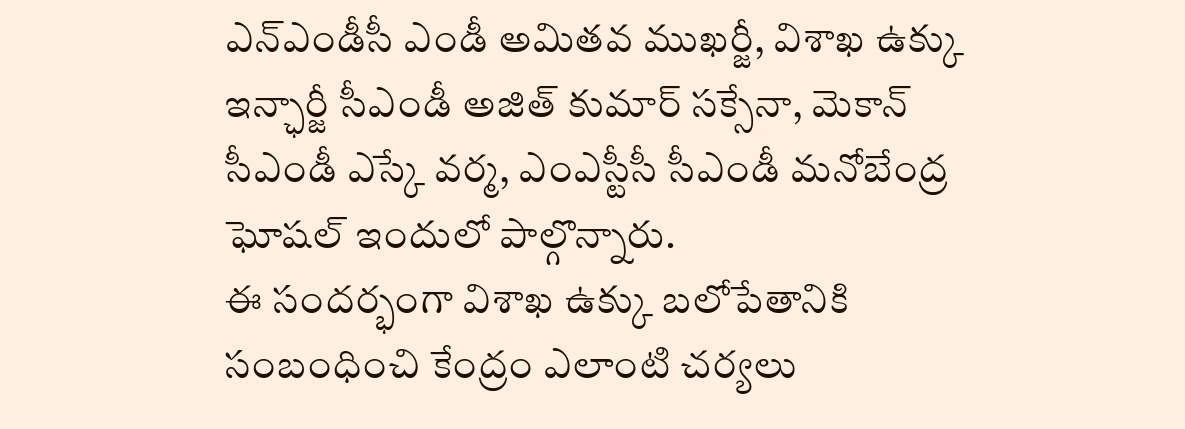ఎన్ఎండీసీ ఎండీ అమితవ ముఖర్జీ, విశాఖ ఉక్కు ఇన్ఛార్జీ సీఎండీ అజిత్ కుమార్ సక్సేనా, మెకాన్ సీఎండీ ఎస్కే వర్మ, ఎంఎస్టీసీ సీఎండీ మనోబేంద్ర ఘోషల్ ఇందులో పాల్గొన్నారు.
ఈ సందర్భంగా విశాఖ ఉక్కు బలోపేతానికి సంబంధించి కేంద్రం ఎలాంటి చర్యలు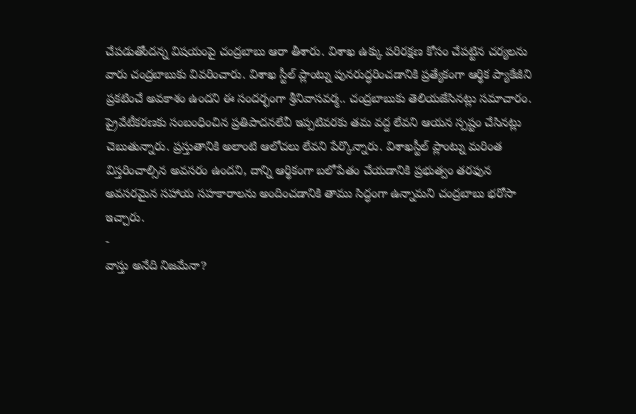చేపడుతోందన్న విషయంపై చంద్రబాబు ఆరా తీశారు. విశాఖ ఉక్కు పరిరక్షణ కోసం చేపట్టిన చర్యలను వారు చంద్రబాబుకు వివరించారు. విశాఖ స్టీల్ ప్లాంట్ను పునరుద్ధరించడానికి ప్రత్యేకంగా ఆర్థిక ప్యాకేజీని ప్రకటించే అవకాశం ఉందని ఈ సందర్భంగా శ్రీనివాసవర్మ.. చంద్రబాబుకు తెలియజేసినట్లు సమాచారం.
ప్రైవేటీకరణకు సంబంధించిన ప్రతిపాదనలేవీ ఇప్పటివరకు తమ వద్ద లేవని ఆయన స్పష్టం చేసినట్లు చెబుతున్నారు. ప్రస్తుతానికి అలాంటి ఆలోచలు లేవని పేర్కొన్నారు. విశాఖస్టీల్ ప్లాంట్ను మరింత విస్తరించాల్సిన అవసరం ఉందని, దాన్ని ఆర్థికంగా బలోపేతం చేయడానికి ప్రభుత్వం తరఫున అవసరమైన సహాయ సహకారాలను అందించడానికి తాము సిద్ధంగా ఉన్నామని చంద్రబాబు భరోసా ఇచ్చారు.
-
వాస్తు అనేది నిజమేనా?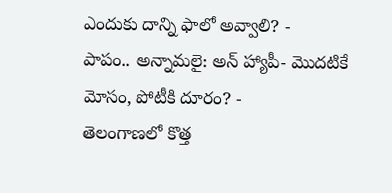ఎందుకు దాన్ని ఫాలో అవ్వాలి? -
పాపం.. అన్నామలై: అన్ హ్యాపీ- మొదటికే మోసం, పోటీకి దూరం? -
తెలంగాణలో కొత్త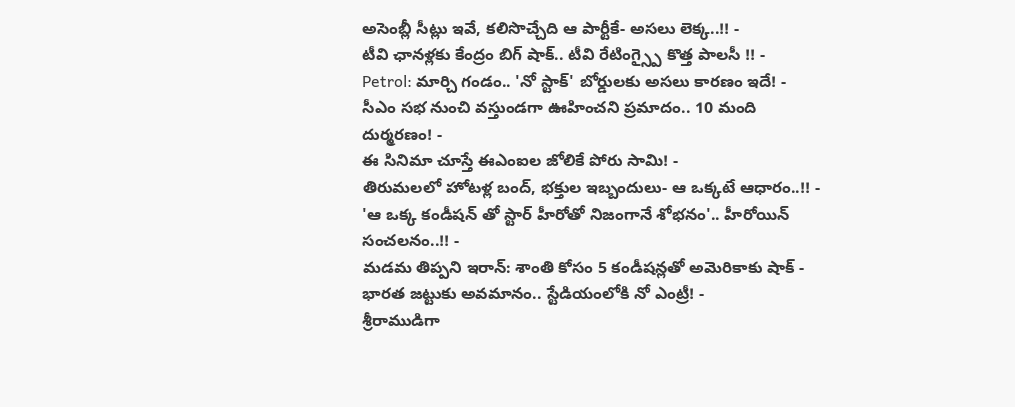అసెంబ్లీ సీట్లు ఇవే, కలిసొచ్చేది ఆ పార్టీకే- అసలు లెక్క..!! -
టీవి ఛానళ్లకు కేంద్రం బిగ్ షాక్.. టీవి రేటింగ్స్పై కొత్త పాలసీ !! -
Petrol: మార్చి గండం.. 'నో స్టాక్' బోర్డులకు అసలు కారణం ఇదే! -
సీఎం సభ నుంచి వస్తుండగా ఊహించని ప్రమాదం.. 10 మంది దుర్మరణం! -
ఈ సినిమా చూస్తే ఈఎంఐల జోలికే పోరు సామి! -
తిరుమలలో హోటళ్ల బంద్, భక్తుల ఇబ్బందులు- ఆ ఒక్కటే ఆధారం..!! -
'ఆ ఒక్క కండీషన్ తో స్టార్ హీరోతో నిజంగానే శోభనం'.. హీరోయిన్ సంచలనం..!! -
మడమ తిప్పని ఇరాన్: శాంతి కోసం 5 కండీషన్లతో అమెరికాకు షాక్ -
భారత జట్టుకు అవమానం.. స్టేడియంలోకి నో ఎంట్రీ! -
శ్రీరాముడిగా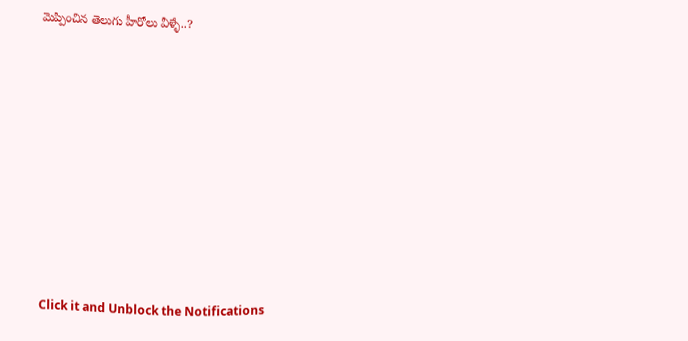మెప్పించిన తెలుగు హీరోలు వీళ్ళే..?











Click it and Unblock the Notifications